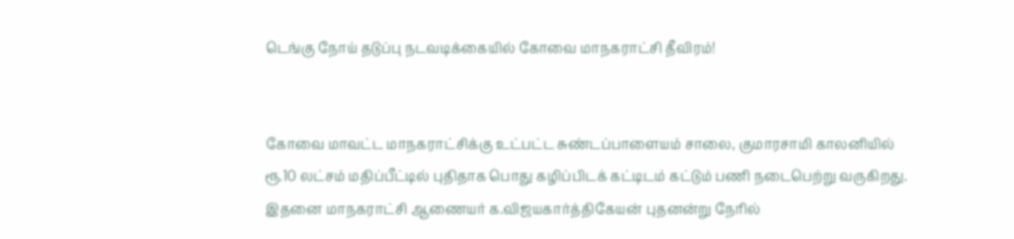டெங்கு நோய் தடுப்பு நடவடிக்கையில் கோவை மாநகராட்சி தீவிரம்!


கோவை மாவட்ட மாநகராட்சிக்கு உட்பட்ட சுண்டப்பாளையம் சாலை, குமாரசாமி காலனியில் ரூ.10 லட்சம் மதிப்பீட்டில் புதிதாக பொது கழிப்பிடக் கட்டிடம் கட்டும் பணி நடைபெற்று வருகிறது. இதனை மாநகராட்சி ஆணையர் க.விஜயகார்த்திகேயன் புதனன்று நேரில்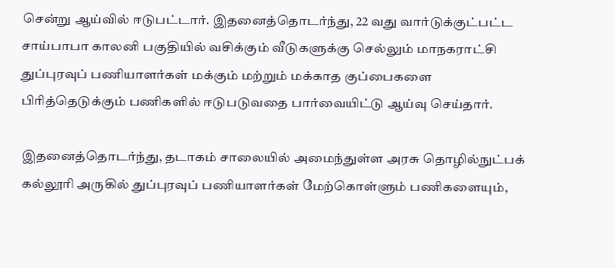சென்று ஆய்வில் ஈடுபட்டார். இதனைத்தொடர்ந்து, 22 வது வார்டுக்குட்பட்ட சாய்பாபா காலனி பகுதியில் வசிக்கும் வீடுகளுக்கு செல்லும் மாநகராட்சி துப்புரவுப் பணியாளர்கள் மக்கும் மற்றும் மக்காத குப்பைகளை பிரித்தெடுக்கும் பணிகளில் ஈடுபடுவதை பார்வையிட்டு ஆய்வு செய்தார்.

இதனைத்தொடர்ந்து, தடாகம் சாலையில் அமைந்துள்ள அரசு தொழில்நுட்பக் கல்லூரி அருகில் துப்புரவுப் பணியாளர்கள் மேற்கொள்ளும் பணிகளையும்,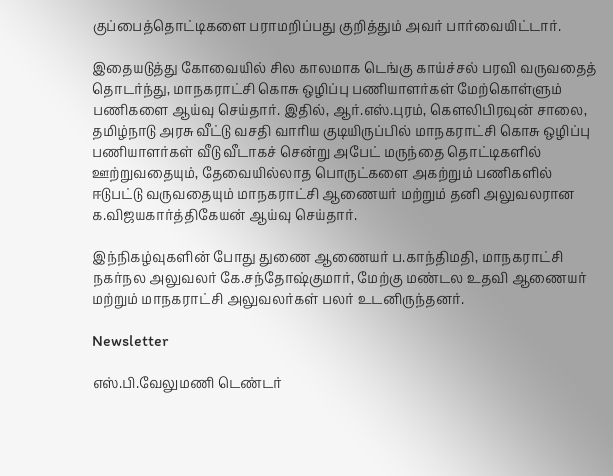குப்பைத்தொட்டிகளை பராமறிப்பது குறித்தும் அவர் பார்வையிட்டார்.

இதையடுத்து கோவையில் சில காலமாக டெங்கு காய்ச்சல் பரவி வருவதைத் தொடர்ந்து, மாநகராட்சி கொசு ஒழிப்பு பணியாளர்கள் மேற்கொள்ளும் பணிகளை ஆய்வு செய்தார். இதில், ஆர்.எஸ்.புரம், கௌலிபிரவுன் சாலை, தமிழ்நாடு அரசு வீட்டு வசதி வாரிய குடியிருப்பில் மாநகராட்சி கொசு ஒழிப்பு பணியாளர்கள் வீடு வீடாகச் சென்று அபேட் மருந்தை தொட்டிகளில் ஊற்றுவதையும், தேவையில்லாத பொருட்களை அகற்றும் பணிகளில் ஈடுபட்டு வருவதையும் மாநகராட்சி ஆணையர் மற்றும் தனி அலுவலரான க.விஜயகார்த்திகேயன் ஆய்வு செய்தார்.

இந்நிகழ்வுகளின் போது துணை ஆணையர் ப.காந்திமதி, மாநகராட்சி நகர்நல அலுவலர் கே.சந்தோஷ்குமார், மேற்கு மண்டல உதவி ஆணையர் மற்றும் மாநகராட்சி அலுவலர்கள் பலர் உடனிருந்தனர்.

Newsletter

எஸ்.பி.வேலுமணி டெண்டர்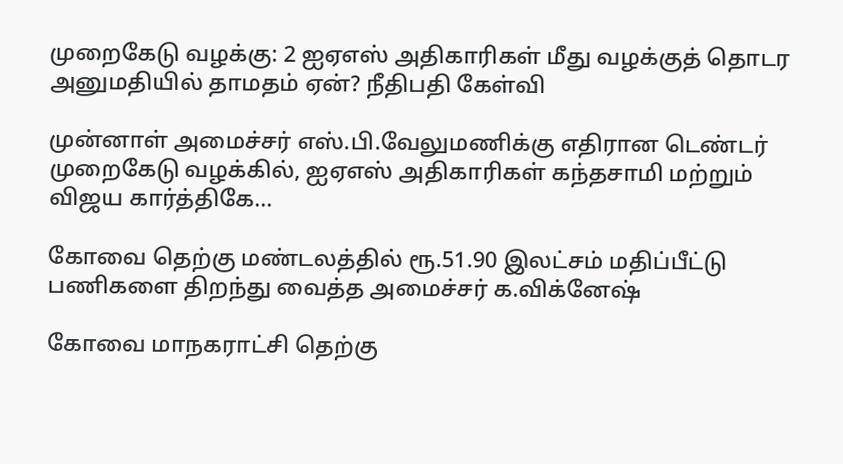முறைகேடு வழக்கு: 2 ஐஏஎஸ் அதிகாரிகள் மீது வழக்குத் தொடர அனுமதியில் தாமதம் ஏன்? நீதிபதி கேள்வி

முன்னாள் அமைச்சர் எஸ்.பி.வேலுமணிக்கு எதிரான டெண்டர் முறைகேடு வழக்கில், ஐஏஎஸ் அதிகாரிகள் கந்தசாமி மற்றும் விஜய கார்த்திகே...

கோவை தெற்கு மண்டலத்தில் ரூ.51.90 இலட்சம் மதிப்பீட்டு பணிகளை திறந்து வைத்த அமைச்சர் க.விக்னேஷ்

கோவை மாநகராட்சி தெற்கு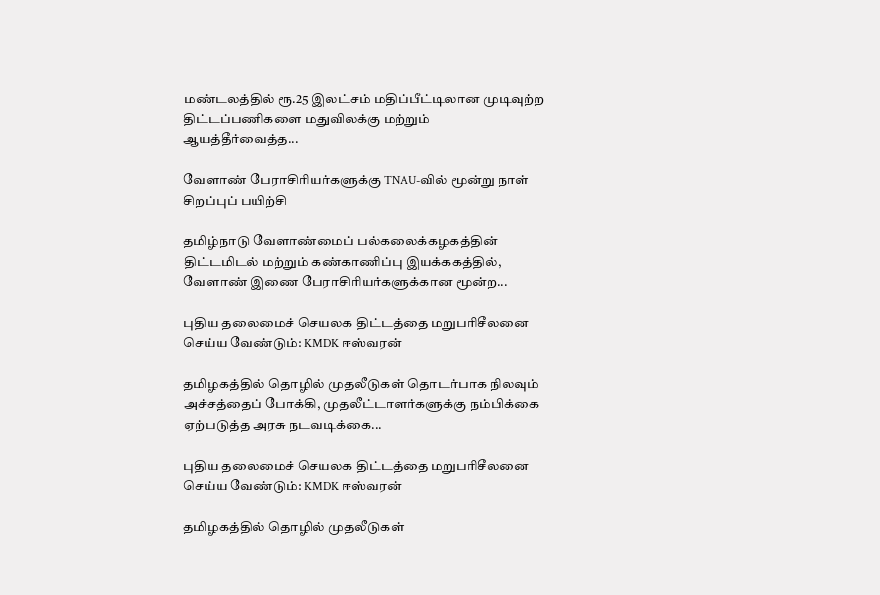மண்டலத்தில் ரூ.25 இலட்சம் மதிப்பீட்டிலான முடிவுற்ற திட்டப்பணிகளை மதுவிலக்கு மற்றும் ஆயத்தீர்வைத்த...

வேளாண் பேராசிரியர்களுக்கு TNAU-வில் மூன்று நாள் சிறப்புப் பயிற்சி

தமிழ்நாடு வேளாண்மைப் பல்கலைக்கழகத்தின் திட்டமிடல் மற்றும் கண்காணிப்பு இயக்ககத்தில், வேளாண் இணை பேராசிரியர்களுக்கான மூன்ற...

புதிய தலைமைச் செயலக திட்டத்தை மறுபரிசீலனை செய்ய வேண்டும்: KMDK ஈஸ்வரன்

தமிழகத்தில் தொழில் முதலீடுகள் தொடர்பாக நிலவும் அச்சத்தைப் போக்கி, முதலீட்டாளர்களுக்கு நம்பிக்கை ஏற்படுத்த அரசு நடவடிக்கை...

புதிய தலைமைச் செயலக திட்டத்தை மறுபரிசீலனை செய்ய வேண்டும்: KMDK ஈஸ்வரன்

தமிழகத்தில் தொழில் முதலீடுகள்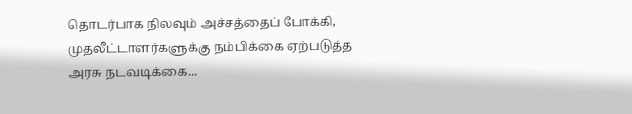தொடர்பாக நிலவும் அச்சத்தைப் போக்கி, முதலீட்டாளர்களுக்கு நம்பிக்கை ஏற்படுத்த அரசு நடவடிக்கை...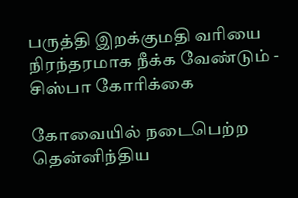பருத்தி இறக்குமதி வரியை நிரந்தரமாக நீக்க வேண்டும் - சிஸ்பா கோரிக்கை

கோவையில் நடைபெற்ற தென்னிந்திய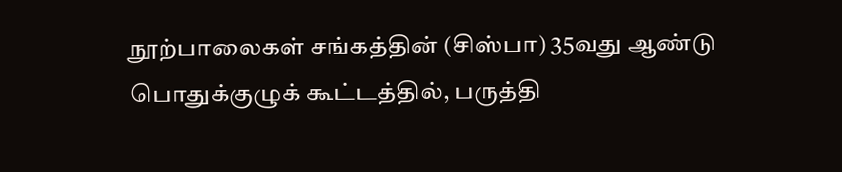நூற்பாலைகள் சங்கத்தின் (சிஸ்பா) 35வது ஆண்டு பொதுக்குழுக் கூட்டத்தில், பருத்தி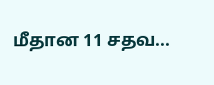மீதான 11 சதவ...